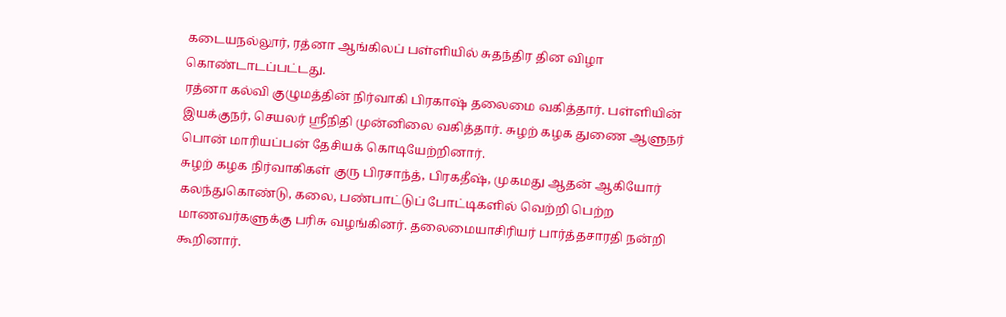கடையநல்லூர், ரத்னா ஆங்கிலப் பள்ளியில் சுதந்திர தின விழா கொண்டாடப்பட்டது.
ரத்னா கல்வி குழுமத்தின் நிர்வாகி பிரகாஷ் தலைமை வகித்தார். பள்ளியின் இயக்குநர், செயலர் ஸ்ரீநிதி முன்னிலை வகித்தார். சுழற் கழக துணை ஆளுநர் பொன் மாரியப்பன் தேசியக் கொடியேற்றினார்.
சுழற் கழக நிர்வாகிகள் குரு பிரசாந்த், பிரகதீஷ், முகமது ஆதன் ஆகியோர் கலந்துகொண்டு, கலை, பண்பாட்டுப் போட்டிகளில் வெற்றி பெற்ற மாணவர்களுக்கு பரிசு வழங்கினர். தலைமையாசிரியர் பார்த்தசாரதி நன்றி கூறினார்.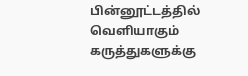பின்னூட்டத்தில் வெளியாகும் கருத்துகளுக்கு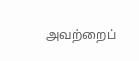அவற்றைப்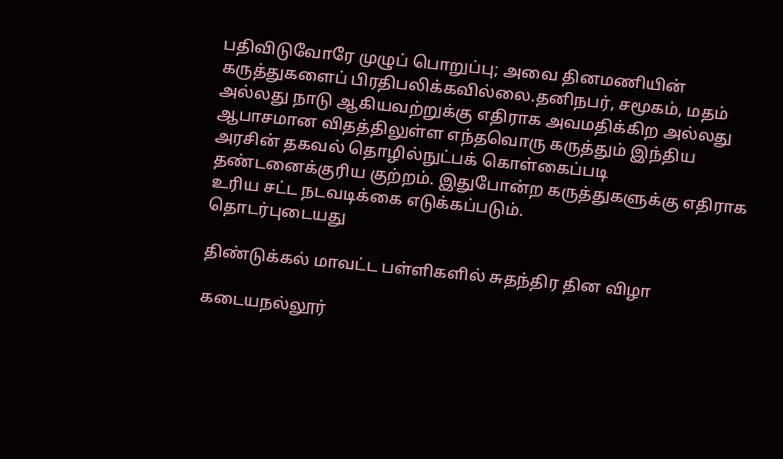பதிவிடுவோரே முழுப் பொறுப்பு; அவை தினமணியின் கருத்துகளைப் பிரதிபலிக்கவில்லை.தனிநபர், சமூகம், மதம் அல்லது நாடு ஆகியவற்றுக்கு எதிராக அவமதிக்கிற அல்லது ஆபாசமான விதத்திலுள்ள எந்தவொரு கருத்தும் இந்திய அரசின் தகவல் தொழில்நுட்பக் கொள்கைப்படி தண்டனைக்குரிய குற்றம். இதுபோன்ற கருத்துகளுக்கு எதிராக உரிய சட்ட நடவடிக்கை எடுக்கப்படும்.
தொடர்புடையது

திண்டுக்கல் மாவட்ட பள்ளிகளில் சுதந்திர தின விழா

கடையநல்லூர்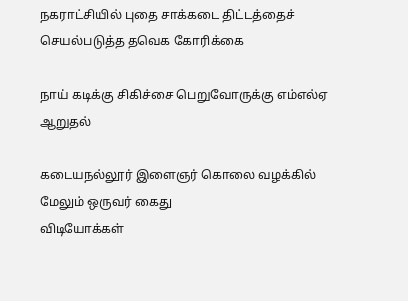நகராட்சியில் புதை சாக்கடை திட்டத்தைச் செயல்படுத்த தவெக கோரிக்கை

நாய் கடிக்கு சிகிச்சை பெறுவோருக்கு எம்எல்ஏ ஆறுதல்

கடையநல்லூர் இளைஞர் கொலை வழக்கில் மேலும் ஒருவர் கைது
விடியோக்கள்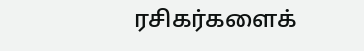ரசிகர்களைக்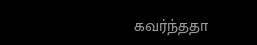கவர்ந்ததா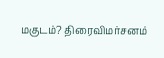மகுடம்? திரைவிமர்சனம்